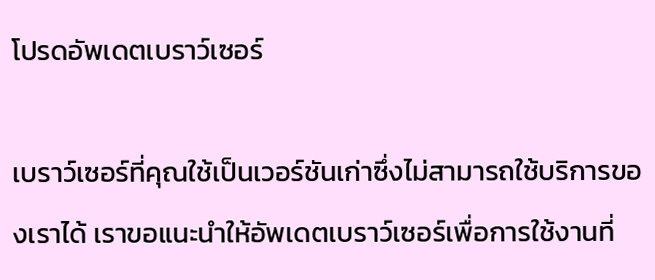โปรดอัพเดตเบราว์เซอร์

เบราว์เซอร์ที่คุณใช้เป็นเวอร์ชันเก่าซึ่งไม่สามารถใช้บริการของเราได้ เราขอแนะนำให้อัพเดตเบราว์เซอร์เพื่อการใช้งานที่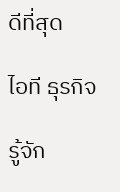ดีที่สุด

ไอที ธุรกิจ

รู้จัก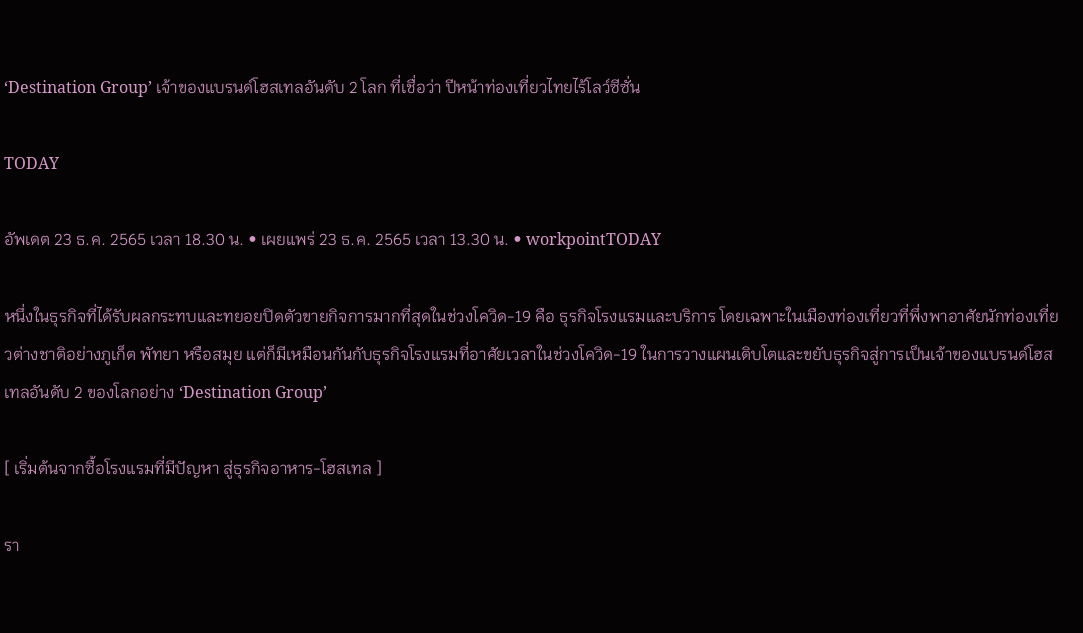‘Destination Group’ เจ้าของแบรนด์โฮสเทลอันดับ 2 โลก ที่เชื่อว่า ปีหน้าท่องเที่ยวไทยไร้โลว์ซีซั่น

TODAY

อัพเดต 23 ธ.ค. 2565 เวลา 18.30 น. • เผยแพร่ 23 ธ.ค. 2565 เวลา 13.30 น. • workpointTODAY

หนึ่งในธุรกิจที่ได้รับผลกระทบและทยอยปิดตัวขายกิจการมากที่สุดในช่วงโควิด-19 คือ ธุรกิจโรงแรมและบริการ โดยเฉพาะในเมืองท่องเที่ยวที่พึ่งพาอาศัยนักท่องเที่ยวต่างชาติอย่างภูเก็ต พัทยา หรือสมุย แต่ก็มีเหมือนกันกับธุรกิจโรงแรมที่อาศัยเวลาในช่วงโควิด-19 ในการวางแผนเติบโตและขยับธุรกิจสู่การเป็นเจ้าของแบรนด์โฮสเทลอันดับ 2 ของโลกอย่าง ‘Destination Group’

[ เริ่มต้นจากซื้อโรงแรมที่มีปัญหา สู่ธุรกิจอาหาร-โฮสเทล ]

รา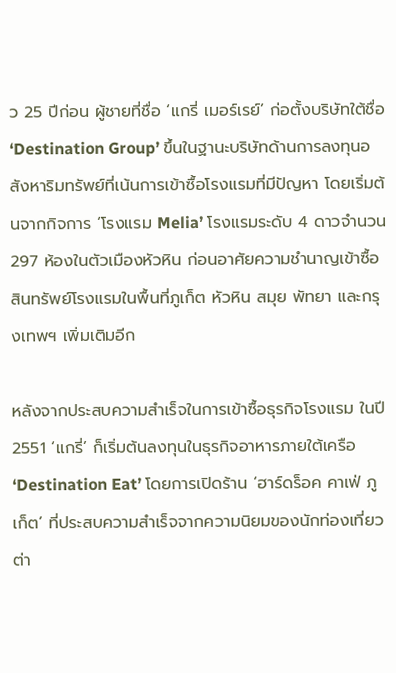ว 25 ปีก่อน ผู้ชายที่ชื่อ ‘แกรี่ เมอร์เรย์’ ก่อตั้งบริษัทใต้ชื่อ ‘Destination Group’ ขึ้นในฐานะบริษัทด้านการลงทุนอสังหาริมทรัพย์ที่เน้นการเข้าซื้อโรงแรมที่มีปัญหา โดยเริ่มต้นจากกิจการ ‘โรงแรม Melia’ โรงแรมระดับ 4 ดาวจำนวน 297 ห้องในตัวเมืองหัวหิน ก่อนอาศัยความชำนาญเข้าซื้อสินทรัพย์โรงแรมในพื้นที่ภูเก็ต หัวหิน สมุย พัทยา และกรุงเทพฯ เพิ่มเติมอีก

หลังจากประสบความสำเร็จในการเข้าซื้อธุรกิจโรงแรม ในปี 2551 ‘แกรี่’ ก็เริ่มต้นลงทุนในธุรกิจอาหารภายใต้เครือ ‘Destination Eat’ โดยการเปิดร้าน ‘ฮาร์ดร็อค คาเฟ่ ภูเก็ต’ ที่ประสบความสำเร็จจากความนิยมของนักท่องเที่ยวต่า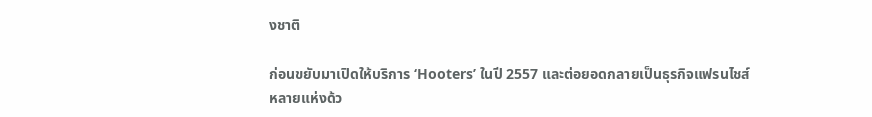งชาติ

ก่อนขยับมาเปิดให้บริการ ‘Hooters’ ในปี 2557 และต่อยอดกลายเป็นธุรกิจแฟรนไชส์หลายแห่งด้ว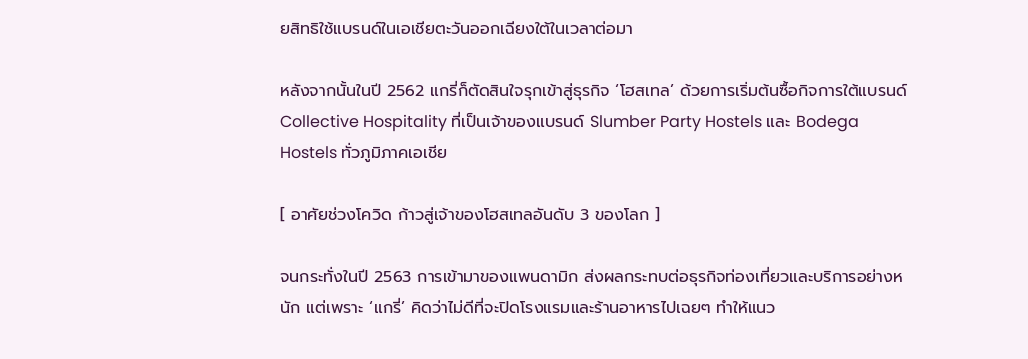ยสิทธิใช้แบรนด์ในเอเชียตะวันออกเฉียงใต้ในเวลาต่อมา

หลังจากนั้นในปี 2562 แกรี่ก็ตัดสินใจรุกเข้าสู่ธุรกิจ ‘โฮสเทล’ ด้วยการเริ่มต้นซื้อกิจการใต้แบรนด์ Collective Hospitality ที่เป็นเจ้าของแบรนด์ Slumber Party Hostels และ Bodega Hostels ทั่วภูมิภาคเอเชีย

[ อาศัยช่วงโควิด ก้าวสู่เจ้าของโฮสเทลอันดับ 3 ของโลก ]

จนกระทั่งในปี 2563 การเข้ามาของแพนดามิก ส่งผลกระทบต่อธุรกิจท่องเที่ยวและบริการอย่างหนัก แต่เพราะ ‘แกรี่’ คิดว่าไม่ดีที่จะปิดโรงแรมและร้านอาหารไปเฉยๆ ทำให้แนว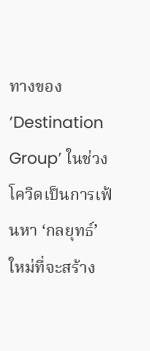ทางของ ‘Destination Group’ ในช่วงโควิดเป็นการเฟ้นหา ‘กลยุทธ์’ ใหม่ที่จะสร้าง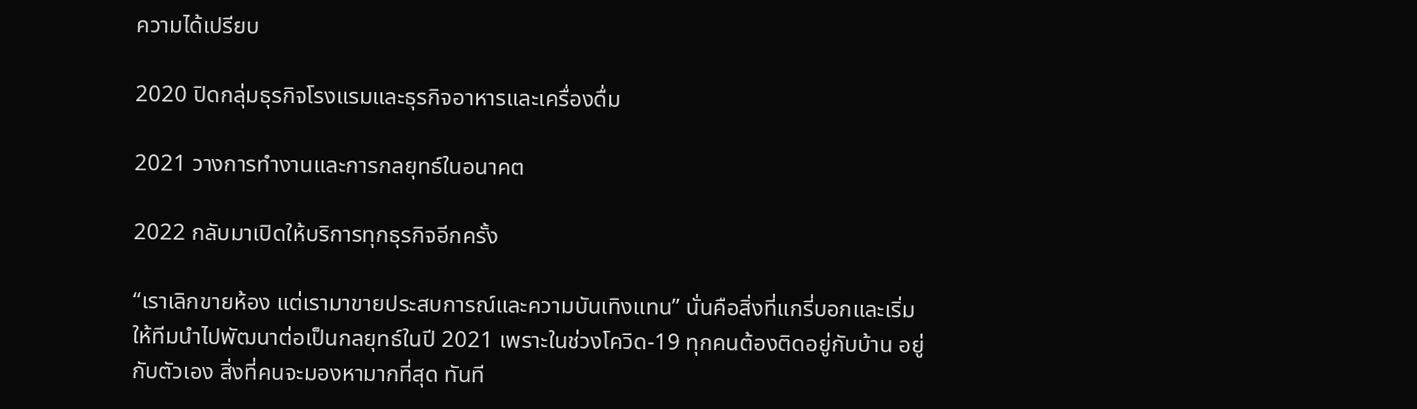ความได้เปรียบ

2020 ปิดกลุ่มธุรกิจโรงแรมและธุรกิจอาหารและเครื่องดื่ม

2021 วางการทำงานและการกลยุทธ์ในอนาคต

2022 กลับมาเปิดให้บริการทุกธุรกิจอีกครั้ง

“เราเลิกขายห้อง แต่เรามาขายประสบการณ์และความบันเทิงแทน” นั่นคือสิ่งที่แกรี่บอกและเริ่มให้ทีมนำไปพัฒนาต่อเป็นกลยุทธ์ในปี 2021 เพราะในช่วงโควิด-19 ทุกคนต้องติดอยู่กับบ้าน อยู่กับตัวเอง สิ่งที่คนจะมองหามากที่สุด ทันที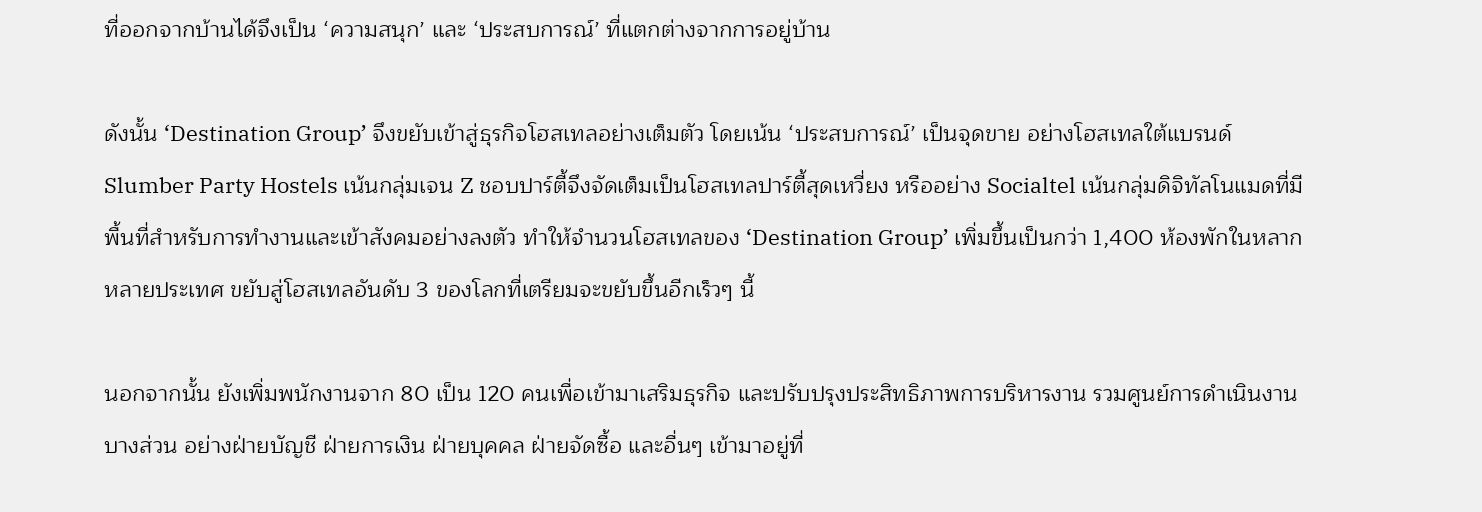ที่ออกจากบ้านได้จึงเป็น ‘ความสนุก’ และ ‘ประสบการณ์’ ที่แตกต่างจากการอยู่บ้าน

ดังนั้น ‘Destination Group’ จึงขยับเข้าสู่ธุรกิจโฮสเทลอย่างเต็มตัว โดยเน้น ‘ประสบการณ์’ เป็นจุดขาย อย่างโฮสเทลใต้แบรนด์ Slumber Party Hostels เน้นกลุ่มเจน Z ชอบปาร์ตี้จึงจัดเต็มเป็นโฮสเทลปาร์ตี้สุดเหวี่ยง หรืออย่าง Socialtel เน้นกลุ่มดิจิทัลโนแมดที่มีพื้นที่สำหรับการทำงานและเข้าสังคมอย่างลงตัว ทำให้จำนวนโฮสเทลของ ‘Destination Group’ เพิ่มขึ้นเป็นกว่า 1,400 ห้องพักในหลากหลายประเทศ ขยับสู่โฮสเทลอันดับ 3 ของโลกที่เตรียมจะขยับขึ้นอีกเร็วๆ นี้

นอกจากนั้น ยังเพิ่มพนักงานจาก 80 เป็น 120 คนเพื่อเข้ามาเสริมธุรกิจ และปรับปรุงประสิทธิภาพการบริหารงาน รวมศูนย์การดำเนินงานบางส่วน อย่างฝ่ายบัญชี ฝ่ายการเงิน ฝ่ายบุคคล ฝ่ายจัดซื้อ และอื่นๆ เข้ามาอยู่ที่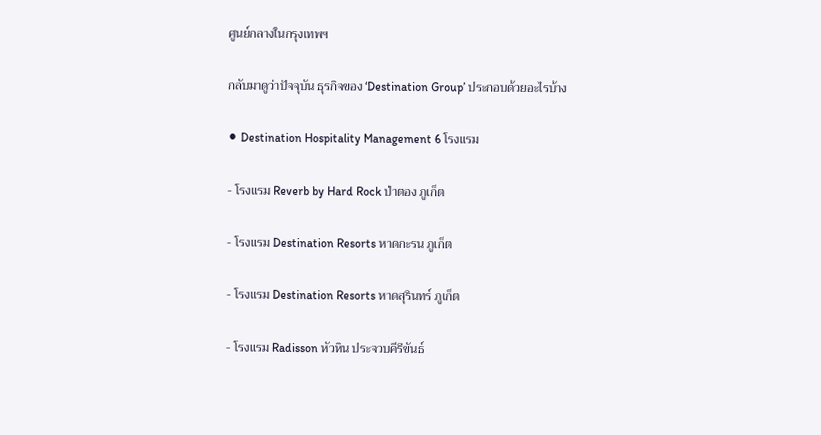ศูนย์กลางในกรุงเทพฯ

กลับมาดูว่าปัจจุบัน ธุรกิจของ ‘Destination Group’ ประกอบด้วยอะไรบ้าง

⚫ Destination Hospitality Management 6 โรงแรม

- โรงแรม Reverb by Hard Rock ป่าตอง ภูเก็ต

- โรงแรม Destination Resorts หาดกะรน ภูเก็ต

- โรงแรม Destination Resorts หาดสุรินทร์ ภูเก็ต

- โรงแรม Radisson หัวหิน ประจวบคีรีขันธ์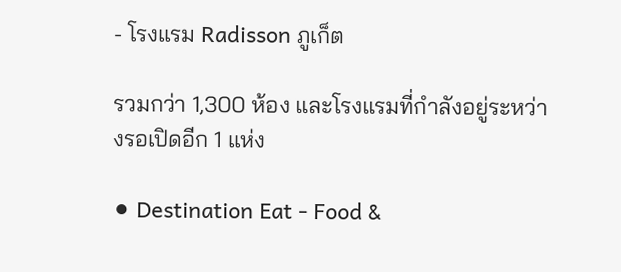- โรงแรม Radisson ภูเก็ต

รวมกว่า 1,300 ห้อง และโรงแรมที่กำลังอยู่ระหว่างรอเปิดอีก 1 แห่ง

⚫ Destination Eat - Food &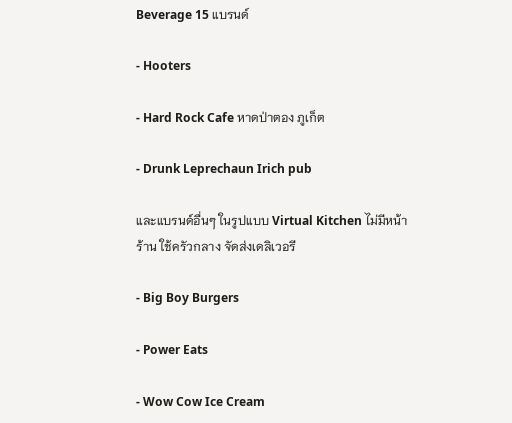Beverage 15 แบรนด์

- Hooters

- Hard Rock Cafe หาดป่าตอง ภูเก็ต

- Drunk Leprechaun Irich pub

และแบรนด์อื่นๆ ในรูปแบบ Virtual Kitchen ไม่มีหน้าร้าน ใช้ครัวกลาง จัดส่งเดลิเวอรี

- Big Boy Burgers

- Power Eats

- Wow Cow Ice Cream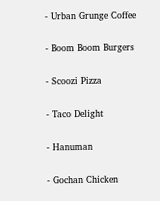- Urban Grunge Coffee

- Boom Boom Burgers

- Scoozi Pizza

- Taco Delight

- Hanuman

- Gochan Chicken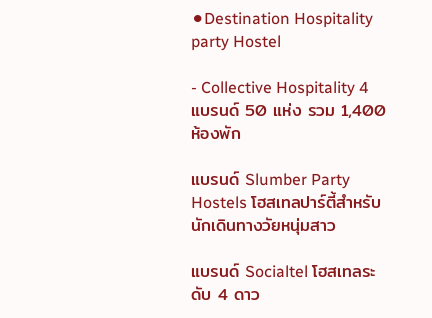⚫Destination Hospitality party Hostel

- Collective Hospitality 4 แบรนด์ 50 แห่ง รวม 1,400 ห้องพัก

แบรนด์ Slumber Party Hostels โฮสเทลปาร์ตี้สำหรับนักเดินทางวัยหนุ่มสาว

แบรนด์ Socialtel โฮสเทลระดับ 4 ดาว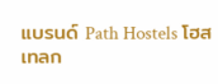แบรนด์ Path Hostels โฮสเทลก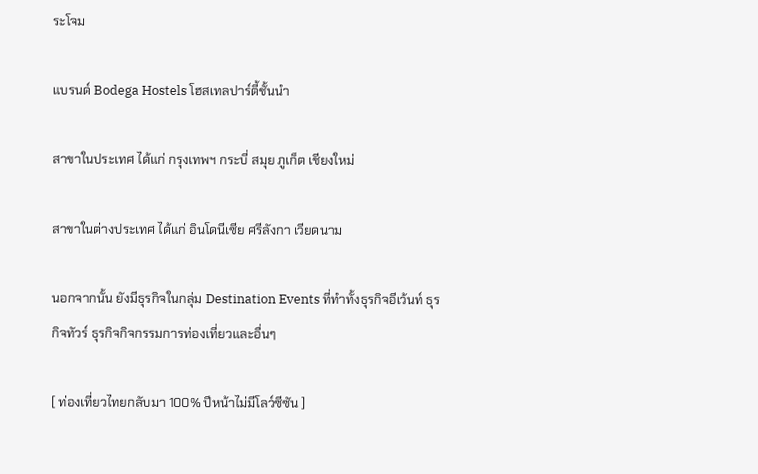ระโจม

แบรนด์ Bodega Hostels โฮสเทลปาร์ตี้ชั้นนำ

สาขาในประเทศ ได้แก่ กรุงเทพฯ กระบี่ สมุย ภูเก็ต เชียงใหม่

สาขาในต่างประเทศ ได้แก่ อินโดนีเซีย ศรีลังกา เวียดนาม

นอกจากนั้น ยังมีธุรกิจในกลุ่ม Destination Events ที่ทำทั้งธุรกิจอีเว้นท์ ธุรกิจทัวร์ ธุรกิจกิจกรรมการท่องเที่ยวและอื่นๆ

[ ท่องเที่ยวไทยกลับมา 100% ปีหน้าไม่มีโลว์ซีซัน ]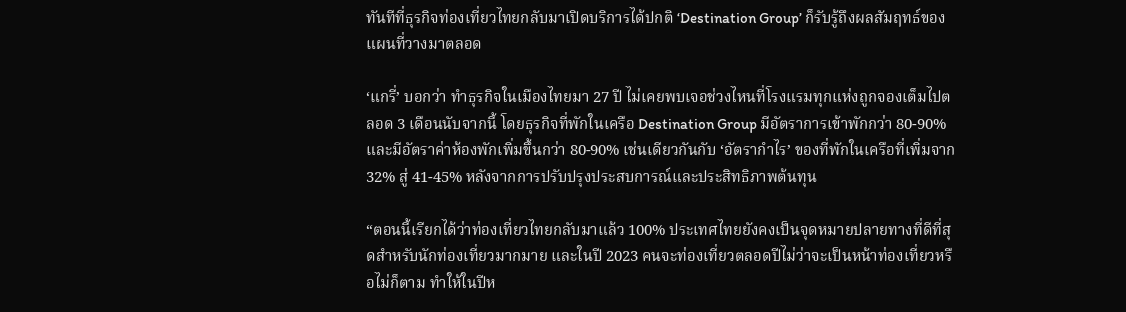ทันทีที่ธุรกิจท่องเที่ยวไทยกลับมาเปิดบริการได้ปกติ ‘Destination Group’ ก็รับรู้ถึงผลสัมฤทธ์ของแผนที่วางมาตลอด

‘แกรี่’ บอกว่า ทำธุรกิจในเมืองไทยมา 27 ปี ไม่เคยพบเจอช่วงไหนที่โรงแรมทุกแห่งถูกจองเต็มไปตลอด 3 เดือนนับจากนี้ โดยธุรกิจที่พักในเครือ Destination Group มีอัตราการเข้าพักกว่า 80-90% และมีอัตราค่าห้องพักเพิ่มขึ้นกว่า 80-90% เช่นเดียวกันกับ ‘อัตรากำไร’ ของที่พักในเครือที่เพิ่มจาก 32% สู่ 41-45% หลังจากการปรับปรุงประสบการณ์และประสิทธิภาพต้นทุน

“ตอนนี้เรียกได้ว่าท่องเที่ยวไทยกลับมาแล้ว 100% ประเทศไทยยังคงเป็นจุดหมายปลายทางที่ดีที่สุดสำหรับนักท่องเที่ยวมากมาย และในปี 2023 คนจะท่องเที่ยวตลอดปีไม่ว่าจะเป็นหน้าท่องเที่ยวหรือไม่ก็ตาม ทำให้ในปีห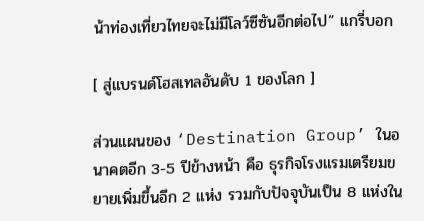น้าท่องเที่ยวไทยจะไม่มีโลว์ซีซันอีกต่อไป” แกรี่บอก

[ สู่แบรนด์โฮสเทลอันดับ 1 ของโลก ]

ส่วนแผนของ ‘Destination Group’ ในอนาคตอีก 3-5 ปีข้างหน้า คือ ธุรกิจโรงแรมเตรียมขยายเพิ่มขึ้นอีก 2 แห่ง รวมกับปัจจุบันเป็น 8 แห่งใน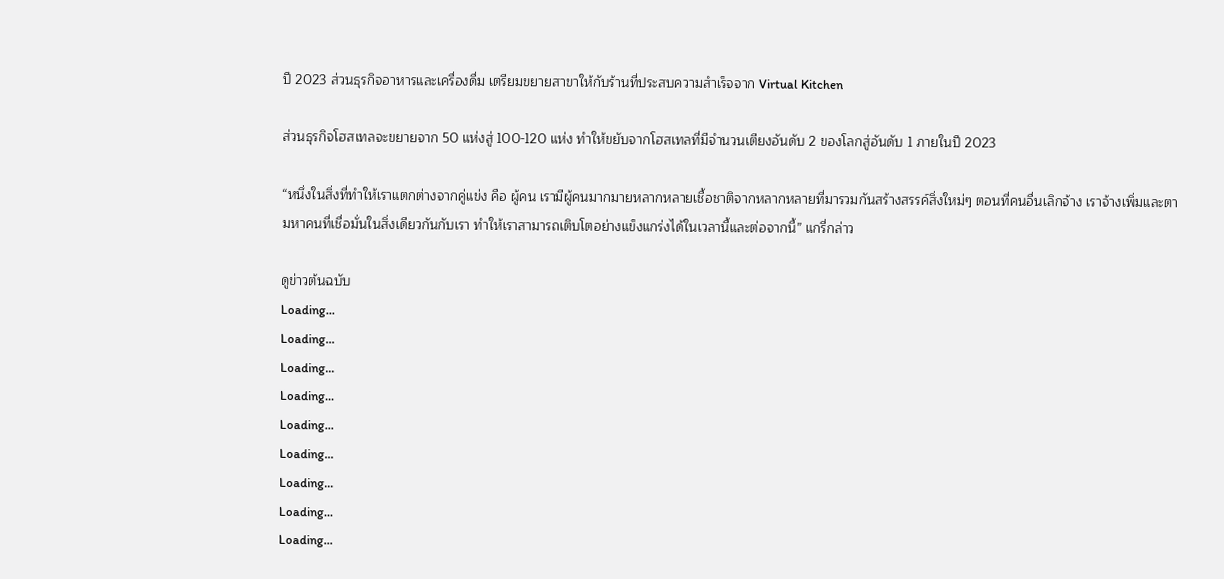ปี 2023 ส่วนธุรกิจอาหารและเครื่องดื่ม เตรียมขยายสาขาให้กับร้านที่ประสบความสำเร็จจาก Virtual Kitchen

ส่วนธุรกิจโฮสเทลจะขยายจาก 50 แห่งสู่ 100-120 แห่ง ทำให้ขยับจากโฮสเทลที่มีจำนวนเตียงอันดับ 2 ของโลกสู่อันดับ 1 ภายในปี 2023

“หนึ่งในสิ่งที่ทำให้เราแตกต่างจากคู่แข่ง คือ ผู้คน เรามีผู้คนมากมายหลากหลายเชื้อชาติจากหลากหลายที่มารวมกันสร้างสรรค์สิ่งใหม่ๆ ตอนที่คนอื่นเลิกจ้าง เราจ้างเพิ่มและตามหาคนที่เชื่อมั่นในสิ่งเดียวกันกับเรา ทำให้เราสามารถเติบโตอย่างแข็งแกร่งได้ในเวลานี้และต่อจากนี้” แกรี่กล่าว

ดูข่าวต้นฉบับ
Loading...
Loading...
Loading...
Loading...
Loading...
Loading...
Loading...
Loading...
Loading...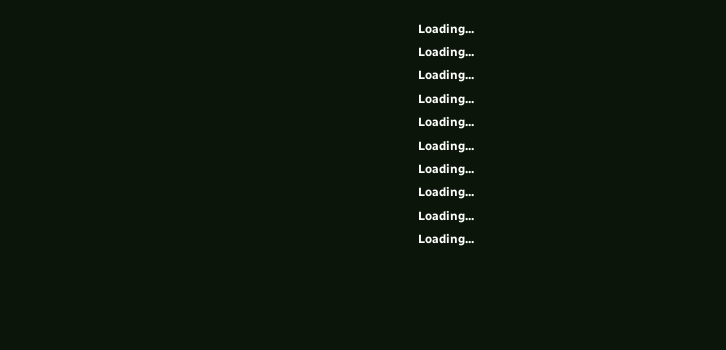Loading...
Loading...
Loading...
Loading...
Loading...
Loading...
Loading...
Loading...
Loading...
Loading...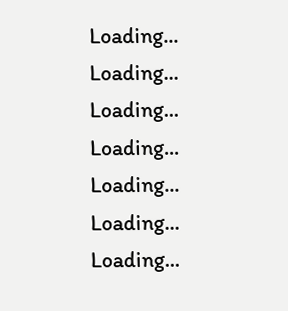Loading...
Loading...
Loading...
Loading...
Loading...
Loading...
Loading...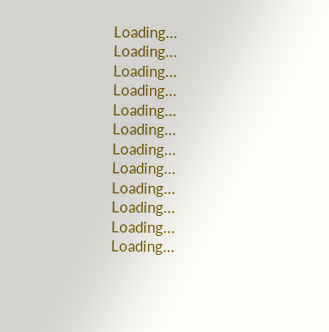Loading...
Loading...
Loading...
Loading...
Loading...
Loading...
Loading...
Loading...
Loading...
Loading...
Loading...
Loading...